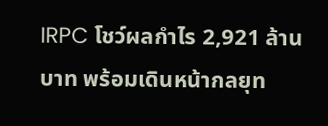IRPC โชว์ผลกำไร 2,921 ล้านบาท พร้อมเดินหน้ากลยุท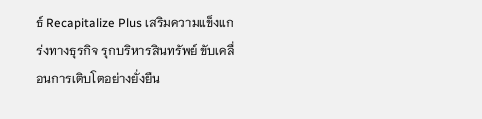ธ์ Recapitalize Plus เสริมความแข็งแกร่งทางธุรกิจ รุกบริหารสินทรัพย์ ขับเคลื่อนการเติบโตอย่างยั่งยืน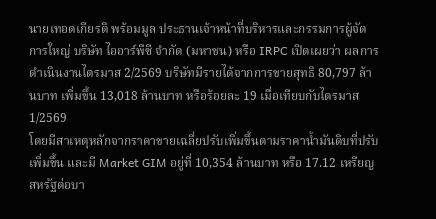นายเทอดเกียรติ พร้อมมูล ประธานเจ้าหน้าที่บริหารและกรรมการผู้จัดการใหญ่ บริษัท ไออาร์พีซี จำกัด (มหาชน) หรือ IRPC เปิดเผยว่า ผลการดำเนินงานไตรมาส 2/2569 บริษัทมีรายได้จากการขายสุทธิ 80,797 ล้านบาท เพิ่มขึ้น 13,018 ล้านบาท หรือร้อยละ 19 เมื่อเทียบกับไตรมาส 1/2569
โดยมีสาเหตุหลักจากราคาขายเฉลี่ยปรับเพิ่มขึ้นตามราคาน้ำมันดิบที่ปรับเพิ่มขึ้น และมี Market GIM อยู่ที่ 10,354 ล้านบาท หรือ 17.12 เหรียญสหรัฐต่อบา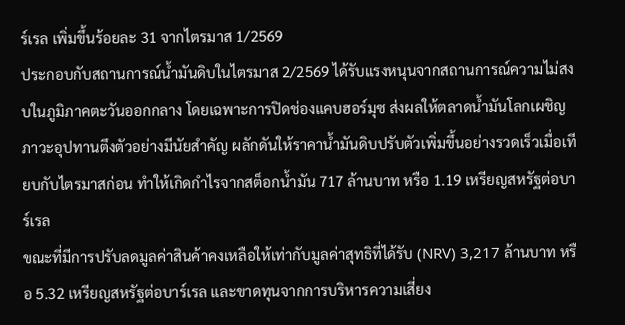ร์เรล เพิ่มขึ้นร้อยละ 31 จากไตรมาส 1/2569
ประกอบกับสถานการณ์น้ำมันดิบในไตรมาส 2/2569 ได้รับแรงหนุนจากสถานการณ์ความไม่สงบในภูมิภาคตะวันออกกลาง โดยเฉพาะการปิดช่องแคบฮอร์มุซ ส่งผลให้ตลาดน้ำมันโลกเผชิญภาวะอุปทานตึงตัวอย่างมีนัยสำคัญ ผลักดันให้ราคาน้ำมันดิบปรับตัวเพิ่มขึ้นอย่างรวดเร็วเมื่อเทียบกับไตรมาสก่อน ทำให้เกิดกำไรจากสต็อกน้ำมัน 717 ล้านบาท หรือ 1.19 เหรียญสหรัฐต่อบาร์เรล
ขณะที่มีการปรับลดมูลค่าสินค้าคงเหลือให้เท่ากับมูลค่าสุทธิที่ได้รับ (NRV) 3,217 ล้านบาท หรือ 5.32 เหรียญสหรัฐต่อบาร์เรล และขาดทุนจากการบริหารความเสี่ยง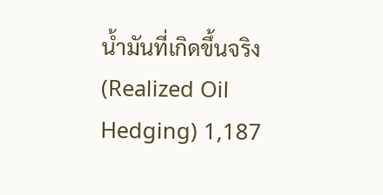น้ำมันที่เกิดขึ้นจริง (Realized Oil Hedging) 1,187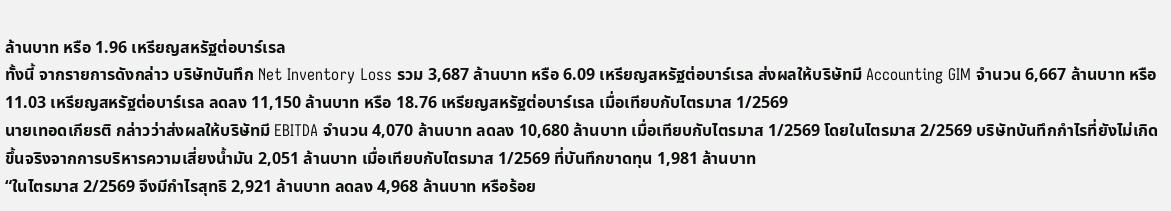ล้านบาท หรือ 1.96 เหรียญสหรัฐต่อบาร์เรล
ทั้งนี้ จากรายการดังกล่าว บริษัทบันทึก Net Inventory Loss รวม 3,687 ล้านบาท หรือ 6.09 เหรียญสหรัฐต่อบาร์เรล ส่งผลให้บริษัทมี Accounting GIM จำนวน 6,667 ล้านบาท หรือ 11.03 เหรียญสหรัฐต่อบาร์เรล ลดลง 11,150 ล้านบาท หรือ 18.76 เหรียญสหรัฐต่อบาร์เรล เมื่อเทียบกับไตรมาส 1/2569
นายเทอดเกียรติ กล่าวว่าส่งผลให้บริษัทมี EBITDA จำนวน 4,070 ล้านบาท ลดลง 10,680 ล้านบาท เมื่อเทียบกับไตรมาส 1/2569 โดยในไตรมาส 2/2569 บริษัทบันทึกกำไรที่ยังไม่เกิดขึ้นจริงจากการบริหารความเสี่ยงน้ำมัน 2,051 ล้านบาท เมื่อเทียบกับไตรมาส 1/2569 ที่บันทึกขาดทุน 1,981 ล้านบาท
“ในไตรมาส 2/2569 จึงมีกำไรสุทธิ 2,921 ล้านบาท ลดลง 4,968 ล้านบาท หรือร้อย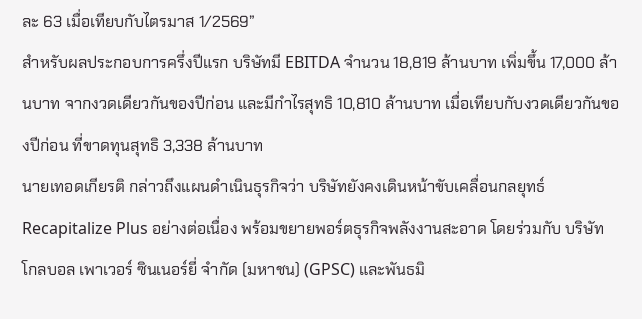ละ 63 เมื่อเทียบกับไตรมาส 1/2569”
สำหรับผลประกอบการครึ่งปีแรก บริษัทมี EBITDA จำนวน 18,819 ล้านบาท เพิ่มขึ้น 17,000 ล้านบาท จากงวดเดียวกันของปีก่อน และมีกำไรสุทธิ 10,810 ล้านบาท เมื่อเทียบกับงวดเดียวกันของปีก่อน ที่ขาดทุนสุทธิ 3,338 ล้านบาท
นายเทอดเกียรติ กล่าวถึงแผนดำเนินธุรกิจว่า บริษัทยังคงเดินหน้าขับเคลื่อนกลยุทธ์ Recapitalize Plus อย่างต่อเนื่อง พร้อมขยายพอร์ตธุรกิจพลังงานสะอาด โดยร่วมกับ บริษัท โกลบอล เพาเวอร์ ซินเนอร์ยี่ จำกัด (มหาชน) (GPSC) และพันธมิ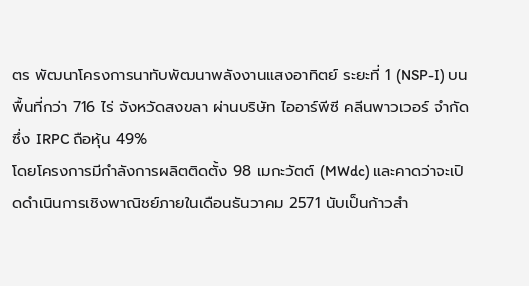ตร พัฒนาโครงการนาทับพัฒนาพลังงานแสงอาทิตย์ ระยะที่ 1 (NSP-I) บนพื้นที่กว่า 716 ไร่ จังหวัดสงขลา ผ่านบริษัท ไออาร์พีซี คลีนพาวเวอร์ จำกัด ซึ่ง IRPC ถือหุ้น 49%
โดยโครงการมีกำลังการผลิตติดตั้ง 98 เมกะวัตต์ (MWdc) และคาดว่าจะเปิดดำเนินการเชิงพาณิชย์ภายในเดือนธันวาคม 2571 นับเป็นก้าวสำ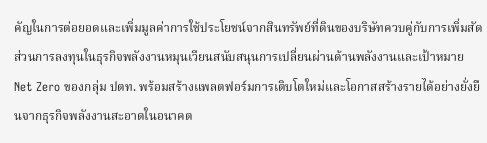คัญในการต่อยอดและเพิ่มมูลค่าการใช้ประโยชน์จากสินทรัพย์ที่ดินของบริษัทควบคู่กับการเพิ่มสัดส่วนการลงทุนในธุรกิจพลังงานหมุนเวียนสนับสนุนการเปลี่ยนผ่านด้านพลังงานและเป้าหมาย Net Zero ของกลุ่ม ปตท. พร้อมสร้างแพลตฟอร์มการเติบโตใหม่และโอกาสสร้างรายได้อย่างยั่งยืนจากธุรกิจพลังงานสะอาดในอนาคต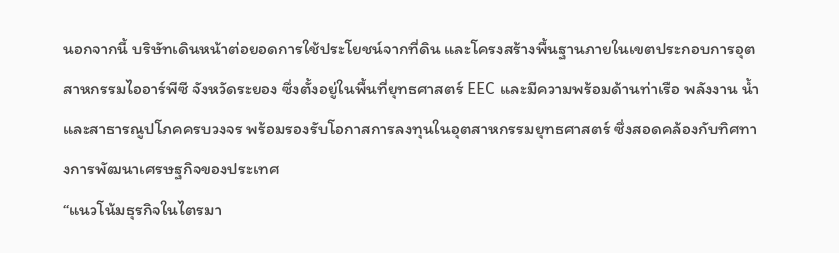นอกจากนี้ บริษัทเดินหน้าต่อยอดการใช้ประโยชน์จากที่ดิน และโครงสร้างพื้นฐานภายในเขตประกอบการอุตสาหกรรมไออาร์พีซี จังหวัดระยอง ซึ่งตั้งอยู่ในพื้นที่ยุทธศาสตร์ EEC และมีความพร้อมด้านท่าเรือ พลังงาน น้ำ และสาธารณูปโภคครบวงจร พร้อมรองรับโอกาสการลงทุนในอุตสาหกรรมยุทธศาสตร์ ซึ่งสอดคล้องกับทิศทางการพัฒนาเศรษฐกิจของประเทศ
“แนวโน้มธุรกิจในไตรมา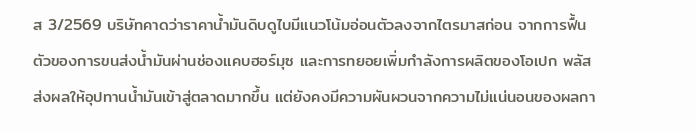ส 3/2569 บริษัทคาดว่าราคาน้ำมันดิบดูไบมีแนวโน้มอ่อนตัวลงจากไตรมาสก่อน จากการฟื้นตัวของการขนส่งน้ำมันผ่านช่องแคบฮอร์มุซ และการทยอยเพิ่มกำลังการผลิตของโอเปก พลัส ส่งผลให้อุปทานน้ำมันเข้าสู่ตลาดมากขึ้น แต่ยังคงมีความผันผวนจากความไม่แน่นอนของผลกา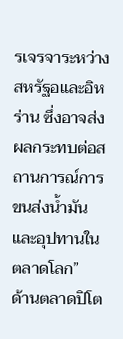รเจรจาระหว่างสหรัฐอและอิหร่าน ซึ่งอาจส่งผลกระทบต่อสถานการณ์การขนส่งน้ำมันและอุปทานในตลาดโลก”
ด้านตลาดปิโต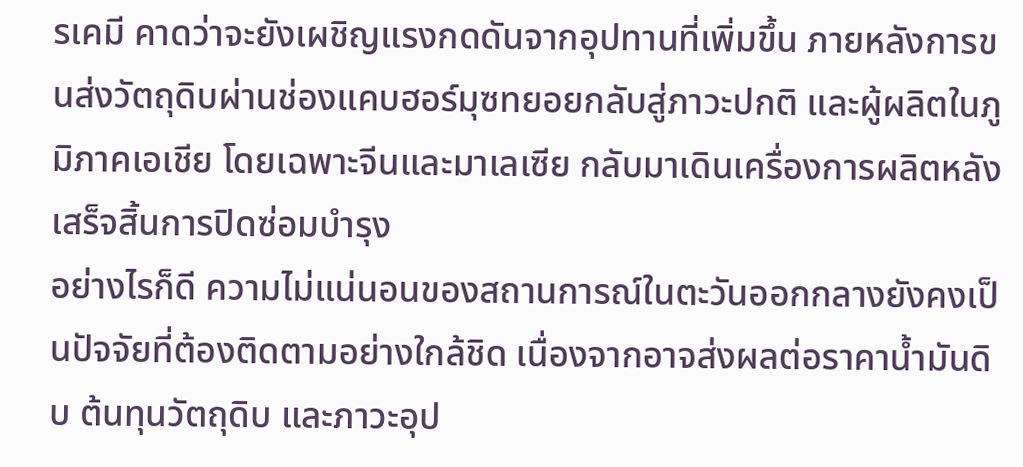รเคมี คาดว่าจะยังเผชิญแรงกดดันจากอุปทานที่เพิ่มขึ้น ภายหลังการขนส่งวัตถุดิบผ่านช่องแคบฮอร์มุซทยอยกลับสู่ภาวะปกติ และผู้ผลิตในภูมิภาคเอเชีย โดยเฉพาะจีนและมาเลเซีย กลับมาเดินเครื่องการผลิตหลังเสร็จสิ้นการปิดซ่อมบำรุง
อย่างไรก็ดี ความไม่แน่นอนของสถานการณ์ในตะวันออกกลางยังคงเป็นปัจจัยที่ต้องติดตามอย่างใกล้ชิด เนื่องจากอาจส่งผลต่อราคาน้ำมันดิบ ต้นทุนวัตถุดิบ และภาวะอุป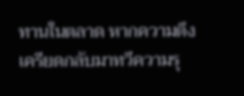ทานในตลาด หากความตึงเครียดกลับมาทวีความรุ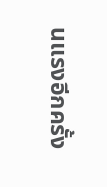นแรงอีกครั้ง